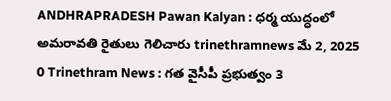ANDHRAPRADESH Pawan Kalyan : ధర్మ యుద్ధంలో అమరావతి రైతులు గెలిచారు trinethramnews మే 2, 2025 0 Trinethram News : గత వైసీపీ ప్రభుత్వం 3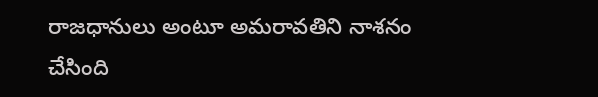రాజధానులు అంటూ అమరావతిని నాశనం చేసింది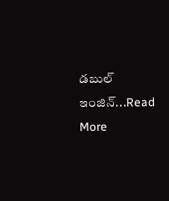డబుల్ ఇంజిన్...Read More